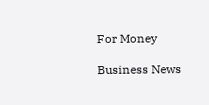For Money

Business News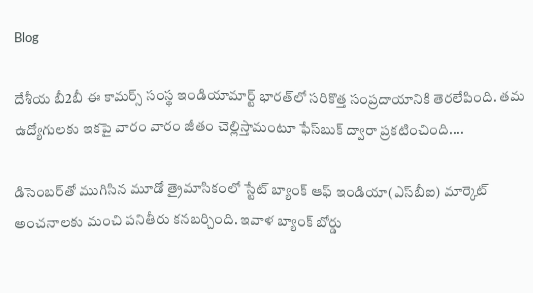Blog

దేశీయ బీ2బీ ఈ కామర్స్ సంస్థ ఇండియామార్ట్ భారత్‌లో సరికొత్త సంప్రదాయానికి తెరలేపింది. తమ ఉద్యోగులకు ఇకపై వారం వారం జీతం చెల్లిస్తామంటూ ఫేస్‌బుక్ ద్వారా ప్రకటించింది....

డిసెంబర్‌తో ముగిసిన మూడో త్రైమాసికంలో స్టేట్ బ్యాంక్ ఆఫ్ ఇండియా(ఎస్‌బీఐ) మార్కెట్‌ అంచనాలకు మంచి పనితీరు కనబర్చింది. ఇవాళ బ్యాంక్‌ బోర్డు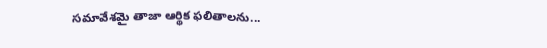సమావేశమై తాజా ఆర్థిక ఫలితాలను...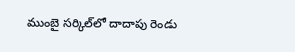ముంబై సర్కిల్‌లో దాదాపు రెండు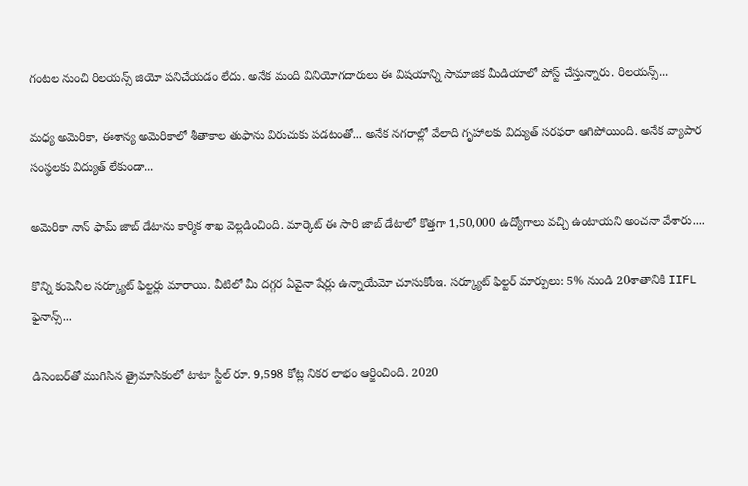గంటల నుంచి రిలయన్స్‌ జియో పనిచేయడం లేదు. అనేక మంది వినియోగదారులు ఈ విషయాన్ని సామాజిక మీడియాలో పోస్ట్‌ చేస్తున్నారు. రిలయన్స్‌...

మధ్య అమెరికా, ఈశాన్య అమెరికాలో శీతాకాల తుఫాను విరుచుకు పడటంతో... అనేక నగరాల్లో వేలాది గృహాలకు విద్యుత్‌ సరఫరా ఆగిపోయింది. అనేక వ్యాపార సంస్థలకు విద్యుత్‌ లేకుండా...

అమెరికా నాన్‌ ఫామ్‌ జాబ్‌ డేటాను కార్మిక శాఖ వెల్లడించింది. మార్కెట్‌ ఈ సారి జాబ్‌ డేటాలో కొత్తగా 1,50,000 ఉద్యోగాలు వచ్చి ఉంటాయని అంచనా వేశారు....

కొన్ని కంపెనీల సర్క్యూట్‌ ఫిల్టర్లు మారాయి. వీటిలో మీ దగ్గర ఏవైనా షేర్లు ఉన్నాయేమో చూసుకోంఇ. సర్క్యూట్ ఫిల్టర్ మార్పులు: 5% నుండి 20శాతానికి IIFL ఫైనాన్స్...

డిసెంబర్‌తో ముగిసిన త్రైమాసికంలో టాటా స్టీల్‌ రూ. 9,598 కోట్ల నికర లాభం ఆర్జించింది. 2020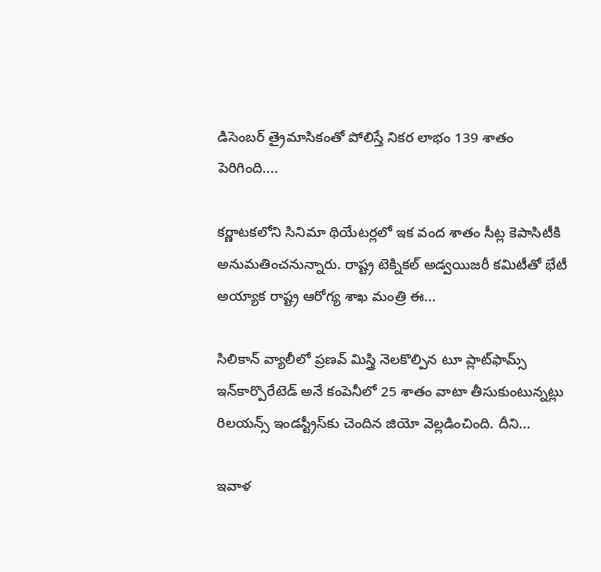డిసెంబర్‌ త్రైమాసికంతో పోలిస్తే నికర లాభం 139 శాతం పెరిగింది....

కర్ణాటకలోని సినిమా థియేటర్లలో ఇక వంద శాతం సీట్ల కెపాసిటీకి అనుమతించనున్నారు. రాష్ట్ర టెక్నికల్‌ అడ్వయిజరీ కమిటీతో భేటీ అయ్యాక రాష్ట్ర ఆరోగ్య శాఖ మంత్రి ఈ...

సిలికాన్‌ వ్యాలీలో ప్రణవ్‌ మిస్త్రి నెలకొల్పిన టూ ప్లాట్‌ఫామ్స్‌ ఇన్‌కార్పొరేటెడ్‌ అనే కంపెనీలో 25 శాతం వాటా తీసుకుంటున్నట్లు రిలయన్స్‌ ఇండస్ట్రీస్‌కు చెందిన జియో వెల్లడించింది. దీని...

ఇవాళ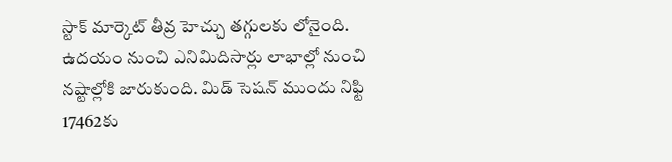స్టాక్‌ మార్కెట్‌ తీవ్ర హెచ్చు తగ్గులకు లోనైంది. ఉదయం నుంచి ఎనిమిదిసార్లు లాభాల్లో నుంచి నష్టాల్లోకి జారుకుంది. మిడ్‌ సెషన్‌ ముందు నిఫ్టి 17462కు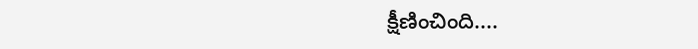క్షీణించింది....